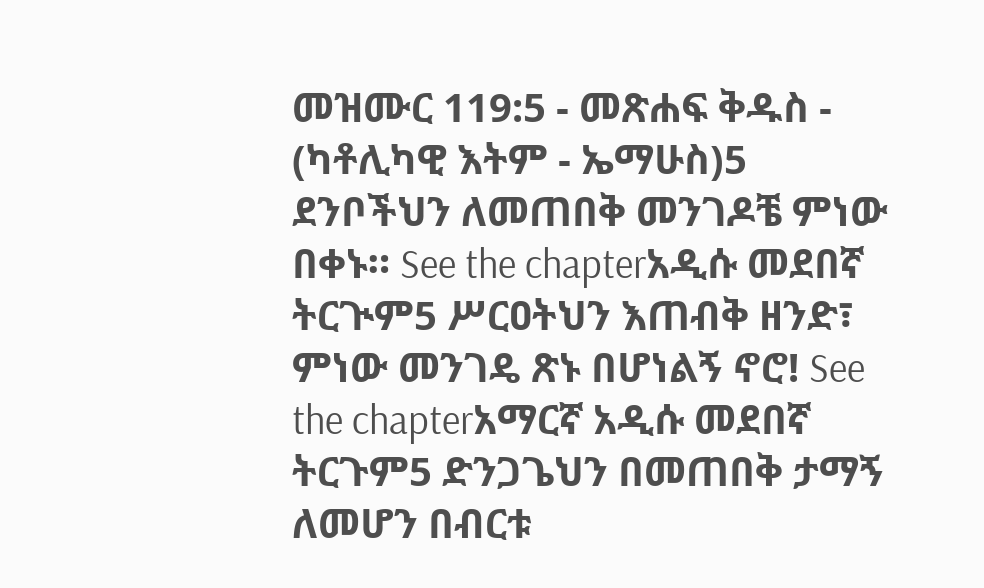መዝሙር 119:5 - መጽሐፍ ቅዱስ - (ካቶሊካዊ እትም - ኤማሁስ)5 ደንቦችህን ለመጠበቅ መንገዶቼ ምነው በቀኑ። See the chapterአዲሱ መደበኛ ትርጒም5 ሥርዐትህን እጠብቅ ዘንድ፣ ምነው መንገዴ ጽኑ በሆነልኝ ኖሮ! See the chapterአማርኛ አዲሱ መደበኛ ትርጉም5 ድንጋጌህን በመጠበቅ ታማኝ ለመሆን በብርቱ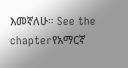እመኛለሁ። See the chapterየአማርኛ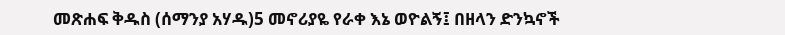መጽሐፍ ቅዱስ (ሰማንያ አሃዱ)5 መኖሪያዬ የራቀ እኔ ወዮልኝ፤ በዘላን ድንኳኖች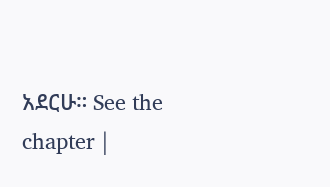አደርሁ። See the chapter |